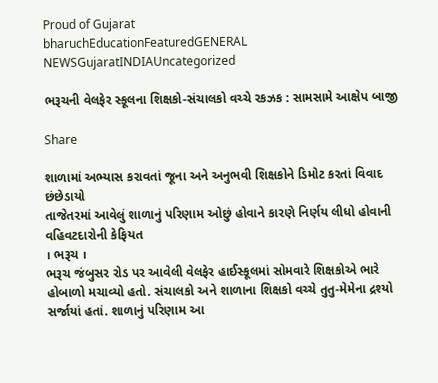Proud of Gujarat
bharuchEducationFeaturedGENERAL NEWSGujaratINDIAUncategorized

ભરૂચની વેલફેર સ્કૂલના શિક્ષકો-સંચાલકો વચ્ચે રકઝક : સામસામે આક્ષેપ બાજી

Share

શાળામાં અભ્યાસ કરાવતાં જૂના અને અનુભવી શિક્ષકોને ડિમોટ કરતાં વિવાદ છંછેડાયો
તાજેતરમાં આવેલું શાળાનું પરિણામ ઓછું હોવાને કારણે નિર્ણય લીધો હોવાની વહિવટદારોની કેફિયત
। ભરૂચ ।
ભરૂચ જંબુસર રોડ પર આવેલી વેલફેર હાઈસ્કૂલમાં સોમવારે શિક્ષકોએ ભારે હોબાળો મચાવ્યો હતો. સંચાલકો અને શાળાના શિક્ષકો વચ્ચે તુતુ-મેમેના દ્રશ્યો સર્જાયાં હતાં. શાળાનું પરિણામ આ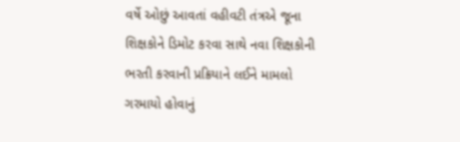વર્ષે ઓછું આવતાં વહીવટી તંત્રએ જૂના શિક્ષકોને ડિમોટ કરવા સાથે નવા શિક્ષકોની ભરતી કરવાની પ્રક્રિયાને લઈને મામલો ગરમાયો હોવાનું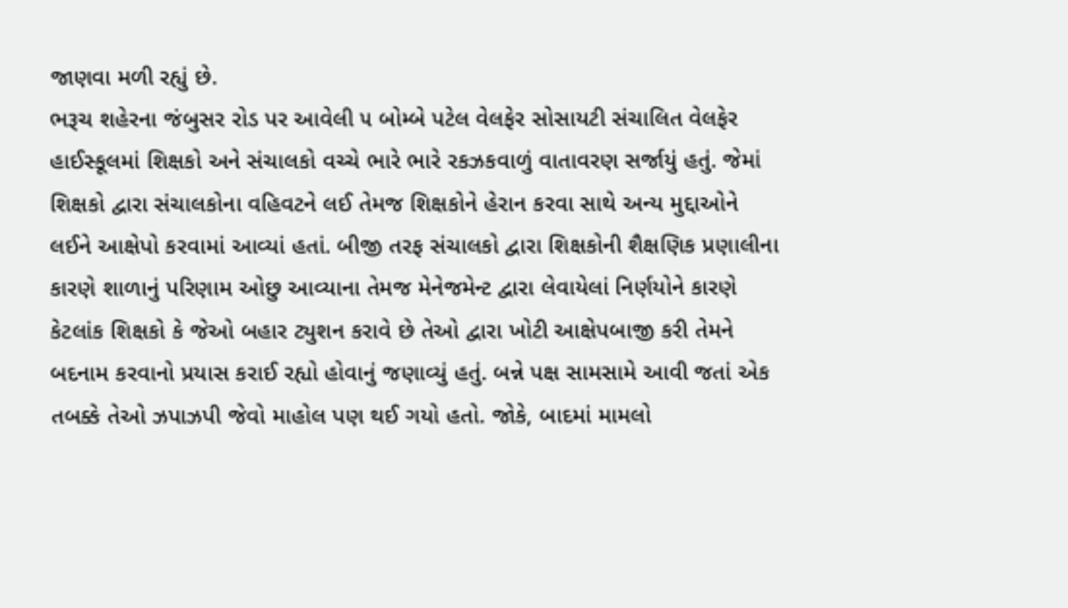જાણવા મળી રહ્યું છે.
ભરૂચ શહેરના જંબુસર રોડ પર આવેલી ૫ બોમ્બે પટેલ વેલફેર સોસાયટી સંચાલિત વેલફેર હાઈસ્કૂલમાં શિક્ષકો અને સંચાલકો વચ્ચે ભારે ભારે રકઝકવાળું વાતાવરણ સર્જાયું હતું. જેમાં શિક્ષકો દ્વારા સંચાલકોના વહિવટને લઈ તેમજ શિક્ષકોને હેરાન કરવા સાથે અન્ય મુદ્દાઓને લઈને આક્ષેપો કરવામાં આવ્યાં હતાં. બીજી તરફ સંચાલકો દ્વારા શિક્ષકોની શૈક્ષણિક પ્રણાલીના કારણે શાળાનું પરિણામ ઓછુ આવ્યાના તેમજ મેનેજમેન્ટ દ્વારા લેવાયેલાં નિર્ણયોને કારણે કેટલાંક શિક્ષકો કે જેઓ બહાર ટ્યુશન કરાવે છે તેઓ દ્વારા ખોટી આક્ષેપબાજી કરી તેમને બદનામ કરવાનો પ્રયાસ કરાઈ રહ્યો હોવાનું જણાવ્યું હતું. બન્ને પક્ષ સામસામે આવી જતાં એક તબક્કે તેઓ ઝપાઝપી જેવો માહોલ પણ થઈ ગયો હતો. જોકે, બાદમાં મામલો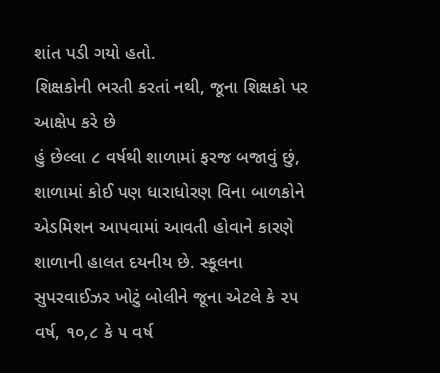શાંત પડી ગયો હતો.
શિક્ષકોની ભરતી કરતાં નથી, જૂના શિક્ષકો પર આક્ષેપ કરે છે
હું છેલ્લા ૮ વર્ષથી શાળામાં ફરજ બજાવું છું, શાળામાં કોઈ પણ ધારાધોરણ વિના બાળકોને એડમિશન આપવામાં આવતી હોવાને કારણે શાળાની હાલત દયનીય છે. સ્કૂલના સુપરવાઈઝર ખોટું બોલીને જૂના એટલે કે ૨૫ વર્ષ, ૧૦,૮ કે ૫ વર્ષ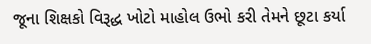જૂના શિક્ષકો વિરૂદ્ધ ખોટો માહોલ ઉભો કરી તેમને છૂટા કર્યા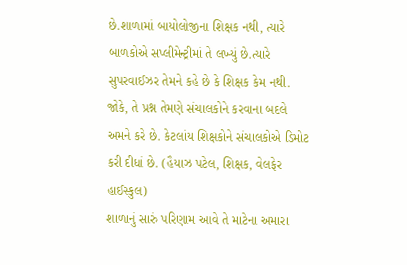છે.શાળામાં બાયોલોજીના શિક્ષક નથી, ત્યારે બાળકોએ સપ્લીમેન્ટ્રીમાં તે લખ્યું છે.ત્યારે સુપરવાઈઝર તેમને કહે છે કે શિક્ષક કેમ નથી. જોકે, તે પ્રશ્ન તેમણે સંચાલકોને કરવાના બદલે અમને કરે છે. કેટલાંય શિક્ષકોને સંચાલકોએ ડિમોટ કરી દીધાં છે. (હૈયાઝ પટેલ, શિક્ષક, વેલફેર હાઈસ્કુલ)
શાળાનું સારું પરિણામ આવે તે માટેના અમારા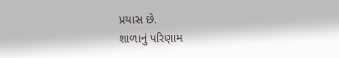પ્રયાસ છે.
શાળાનું પરિણામ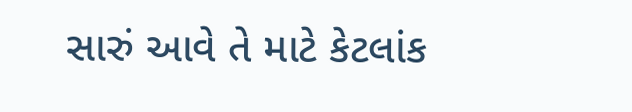સારું આવે તે માટે કેટલાંક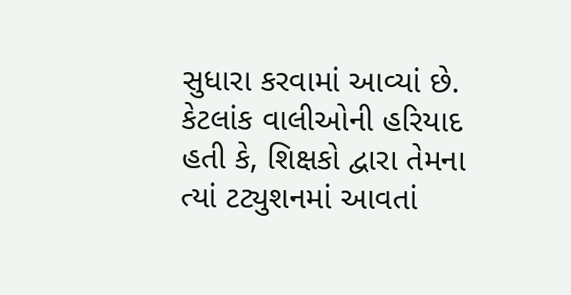સુધારા કરવામાં આવ્યાં છે. કેટલાંક વાલીઓની હરિયાદ હતી કે, શિક્ષકો દ્વારા તેમના ત્યાં ટટ્યુશનમાં આવતાં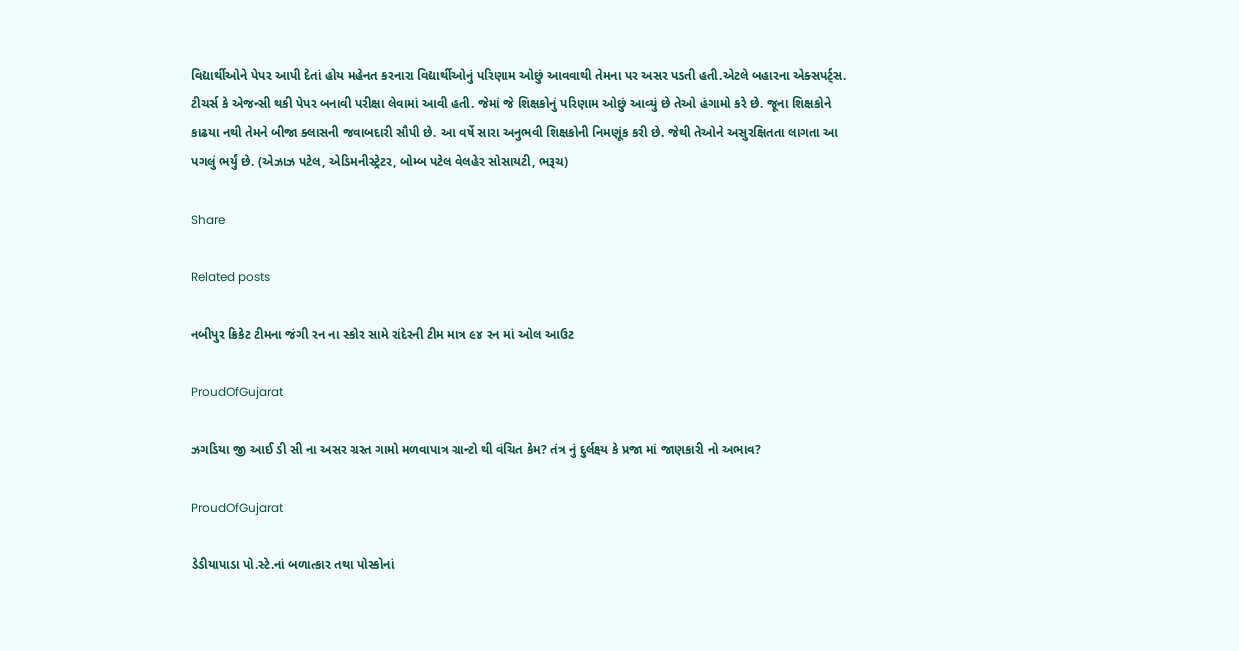વિદ્યાર્થીઓને પેપર આપી દેતાં હોય મહેનત કરનારા વિદ્યાર્થીઓનું પરિણામ ઓછું આવવાથી તેમના પર અસર પડતી હતી.એટલે બહારના એક્સપર્ટ્સ. ટીચર્સ કે એજન્સી થકી પેપર બનાવી પરીક્ષા લેવામાં આવી હતી. જેમાં જે શિક્ષકોનું પરિણામ ઓછું આવ્યું છે તેઓ હંગામો કરે છે. જૂના શિક્ષકોને કાઢયા નથી તેમને બીજા ક્લાસની જવાબદારી સૌપી છે. આ વર્ષે સારા અનુભવી શિક્ષકોની નિમણૂંક કરી છે. જેથી તેઓને અસુરક્ષિતતા લાગતા આ પગલું ભર્યું છે. (એઝાઝ પટેલ, એડિમનીસ્ટ્રેટર, બોમ્બ પટેલ વેલહેર સોસાયટી, ભરૂચ)

Share

Related posts

નબીપુર ક્રિકેટ ટીમના જંગી રન ના સ્કોર સામે રાંદેરની ટીમ માત્ર ૯૪ રન માં ઓલ આઉટ

ProudOfGujarat

ઝગડિયા જી આઈ ડી સી ના અસર ગ્રસ્ત ગામો મળવાપાત્ર ગ્રાન્ટો થી વંચિત કેમ? તંત્ર નું દુર્લક્ષ્ય કે પ્રજા માં જાણકારી નો અભાવ?

ProudOfGujarat

ડેડીયાપાડા પો.સ્ટે.નાં બળાત્કાર તથા પોસ્કોનાં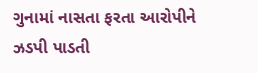ગુનામાં નાસતા ફરતા આરોપીને ઝડપી પાડતી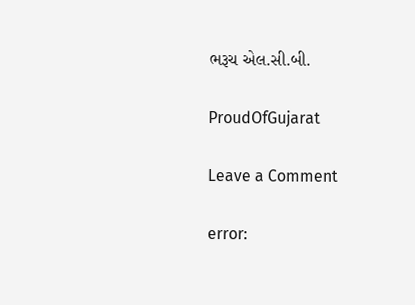ભરૂચ એલ.સી.બી.

ProudOfGujarat

Leave a Comment

error: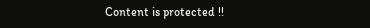Content is protected !!